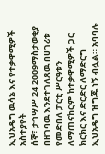ኢህአዴግ ዉሳኔ እና የተቃዋሚዎች አስተያየት
ሰኞ፣ ታኅሣሥ 24 2009ማስታወቂያ
በዘገባዉ እንደተገለጸዉ በሀገሪቱ የመድበለ ፓርቲ ሥርዓቱን ለማጠናከርም ከተቃዋሚዎች ጋር ክርክር እና ድርድር ለማድርግ ኢህአዴግ ዝግጁ ነኝ ብሏል። አባባሉ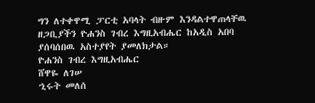ግን ለተቀዋሚ ፓርቲ አባላት ብዙም እንዳልተዋጠላቸዉ ዘጋቢያችን ዮሐንስ ገብረ እግዚአብሔር ከአዲስ አበባ ያሰባሰበዉ አስተያየት ያመለክታል።
ዮሐንስ ገብረ እግዚአብሔር
ሸዋዬ ለገሠ
ኂሩት መለሰ